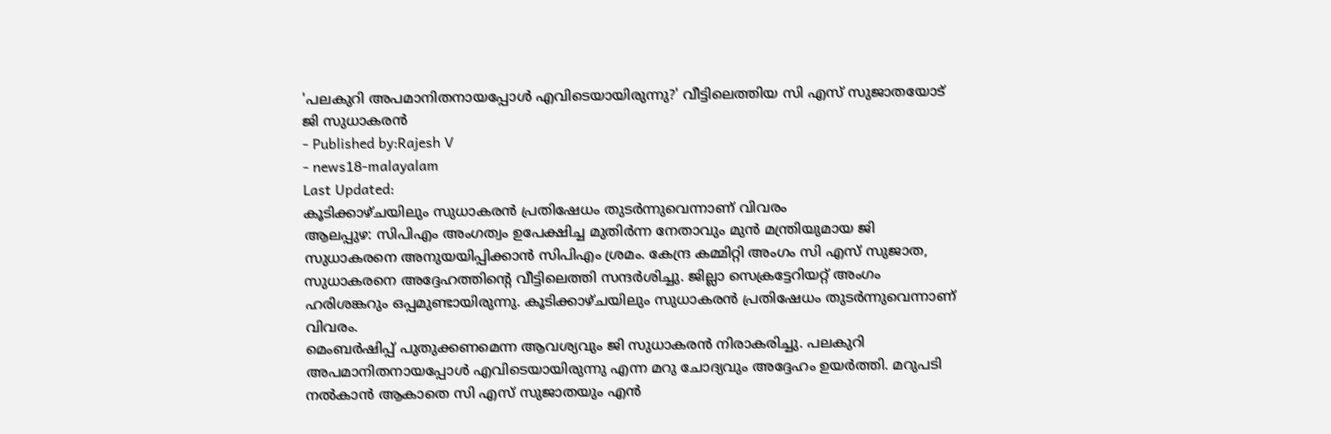'പലകുറി അപമാനിതനായപ്പോൾ എവിടെയായിരുന്നു?' വീട്ടിലെത്തിയ സി എസ് സുജാതയോട് ജി സുധാകരൻ
- Published by:Rajesh V
- news18-malayalam
Last Updated:
കൂടിക്കാഴ്ചയിലും സുധാകരൻ പ്രതിഷേധം തുടർന്നുവെന്നാണ് വിവരം
ആലപ്പുഴ: സിപിഎം അംഗത്വം ഉപേക്ഷിച്ച മുതിർന്ന നേതാവും മുൻ മന്ത്രിയുമായ ജി സുധാകരനെ അനുയയിപ്പിക്കാൻ സിപിഎം ശ്രമം. കേന്ദ്ര കമ്മിറ്റി അംഗം സി എസ് സുജാത, സുധാകരനെ അദ്ദേഹത്തിന്റെ വീട്ടിലെത്തി സന്ദർശിച്ചു. ജില്ലാ സെക്രട്ടേറിയറ്റ് അംഗം ഹരിശങ്കറും ഒപ്പമുണ്ടായിരുന്നു. കൂടിക്കാഴ്ചയിലും സുധാകരൻ പ്രതിഷേധം തുടർന്നുവെന്നാണ് വിവരം.
മെംബർഷിപ്പ് പുതുക്കണമെന്ന ആവശ്യവും ജി സുധാകരൻ നിരാകരിച്ചു. പലകുറി അപമാനിതനായപ്പോൾ എവിടെയായിരുന്നു എന്ന മറു ചോദ്യവും അദ്ദേഹം ഉയർത്തി. മറുപടി നൽകാൻ ആകാതെ സി എസ് സുജാതയും എൻ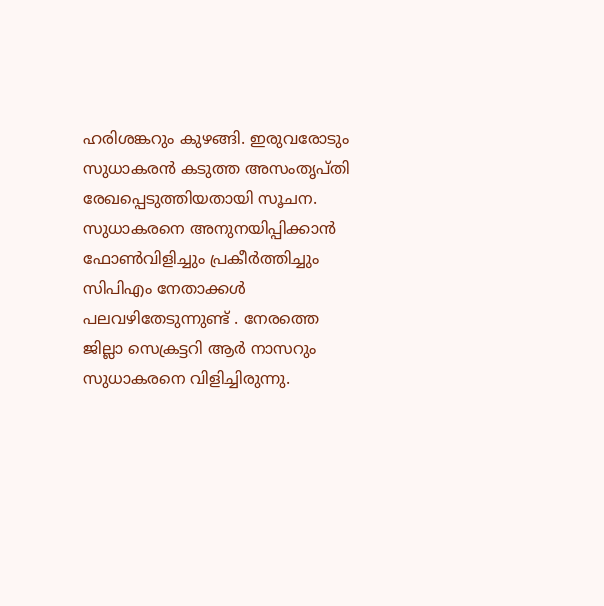ഹരിശങ്കറും കുഴങ്ങി. ഇരുവരോടും സുധാകരൻ കടുത്ത അസംതൃപ്തി രേഖപ്പെടുത്തിയതായി സൂചന.
സുധാകരനെ അനുനയിപ്പിക്കാൻ ഫോൺവിളിച്ചും പ്രകീർത്തിച്ചും സിപിഎം നേതാക്കൾ പലവഴിതേടുന്നുണ്ട് . നേരത്തെ ജില്ലാ സെക്രട്ടറി ആർ നാസറും സുധാകരനെ വിളിച്ചിരുന്നു.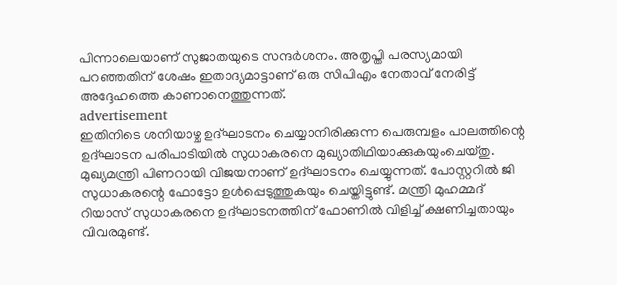പിന്നാലെയാണ് സുജാതയുടെ സന്ദർശനം. അതൃപ്തി പരസ്യമായി പറഞ്ഞതിന് ശേഷം ഇതാദ്യമാട്ടാണ് ഒരു സിപിഎം നേതാവ് നേരിട്ട് അദ്ദേഹത്തെ കാണാനെത്തുന്നത്.
advertisement
ഇതിനിടെ ശനിയാഴ്ച ഉദ്ഘാടനം ചെയ്യാനിരിക്കുന്ന പെരുമ്പളം പാലത്തിന്റെ ഉദ്ഘാടന പരിപാടിയിൽ സുധാകരനെ മുഖ്യാതിഥിയാക്കുകയുംചെയ്തു. മുഖ്യമന്ത്രി പിണറായി വിജയനാണ് ഉദ്ഘാടനം ചെയ്യുന്നത്. പോസ്റ്ററിൽ ജി സുധാകരന്റെ ഫോട്ടോ ഉൾപ്പെടുത്തുകയും ചെയ്തിട്ടുണ്ട്. മന്ത്രി മുഹമ്മദ് റിയാസ് സുധാകരനെ ഉദ്ഘാടനത്തിന് ഫോണിൽ വിളിച്ച് ക്ഷണിച്ചതായും വിവരമുണ്ട്.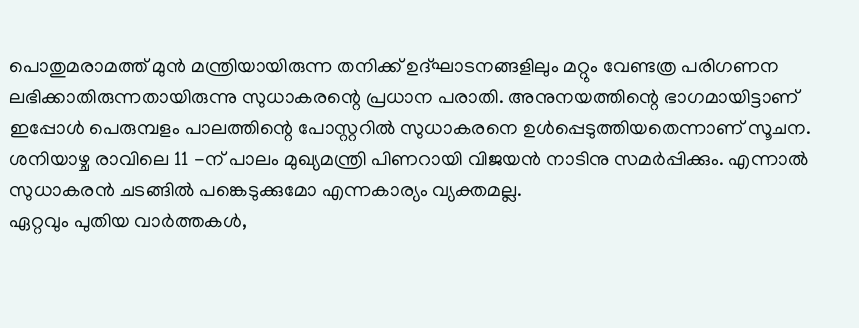പൊതുമരാമത്ത് മുൻ മന്ത്രിയായിരുന്ന തനിക്ക് ഉദ്ഘാടനങ്ങളിലും മറ്റും വേണ്ടത്ര പരിഗണന ലഭിക്കാതിരുന്നതായിരുന്നു സുധാകരന്റെ പ്രധാന പരാതി. അനുനയത്തിന്റെ ഭാഗമായിട്ടാണ് ഇപ്പോൾ പെരുമ്പളം പാലത്തിന്റെ പോസ്റ്ററിൽ സുധാകരനെ ഉൾപ്പെടുത്തിയതെന്നാണ് സൂചന. ശനിയാഴ്ച രാവിലെ 11 -ന് പാലം മുഖ്യമന്ത്രി പിണറായി വിജയൻ നാടിനു സമർപ്പിക്കും. എന്നാൽ സുധാകരൻ ചടങ്ങിൽ പങ്കെടുക്കുമോ എന്നകാര്യം വ്യക്തമല്ല.
ഏറ്റവും പുതിയ വാർത്തകൾ,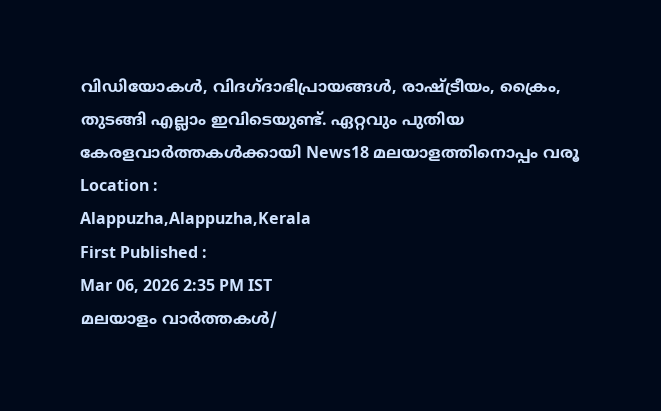വിഡിയോകൾ, വിദഗ്ദാഭിപ്രായങ്ങൾ, രാഷ്ട്രീയം, ക്രൈം, തുടങ്ങി എല്ലാം ഇവിടെയുണ്ട്. ഏറ്റവും പുതിയ കേരളവാർത്തകൾക്കായി News18 മലയാളത്തിനൊപ്പം വരൂ
Location :
Alappuzha,Alappuzha,Kerala
First Published :
Mar 06, 2026 2:35 PM IST
മലയാളം വാർത്തകൾ/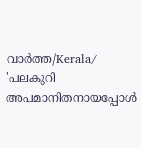വാർത്ത/Kerala/
'പലകുറി അപമാനിതനായപ്പോൾ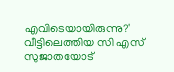എവിടെയായിരുന്നു?' വീട്ടിലെത്തിയ സി എസ് സുജാതയോട്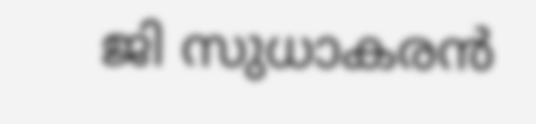ജി സുധാകരൻ